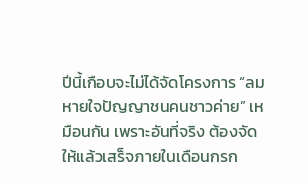ปีนี้เกือบจะไม่ได้จัดโครงการ “ลมหายใจปัญญาชนคนชาวค่าย” เหมือนกัน เพราะอันที่จริง ต้องจัดให้แล้วเสร็จภายในเดือนกรก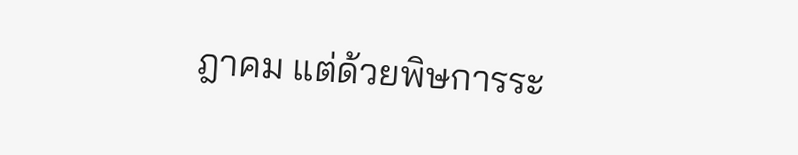ฎาคม แต่ด้วยพิษการระ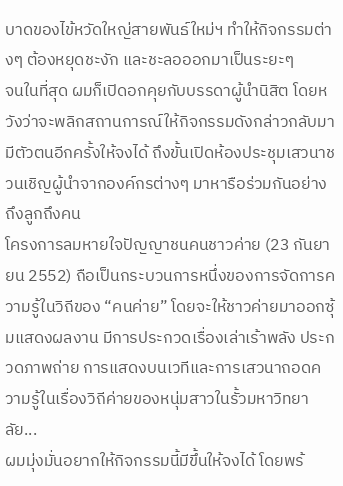บาดของไข้หวัดใหญ่สายพันธ์ใหม่ฯ ทำให้กิจกรรมต่างๆ ต้องหยุดชะงัก และชะลอออกมาเป็นระยะๆ
จนในที่สุด ผมก็เปิดอกคุยกับบรรดาผู้นำนิสิต โดยหวังว่าจะพลิกสถานการณ์ให้กิจกรรมดังกล่าวกลับมามีตัวตนอีกครั้งให้จงได้ ถึงขั้นเปิดห้องประชุมเสวนาชวนเชิญผู้นำจากองค์กรต่างๆ มาหารือร่วมกันอย่างถึงลูกถึงคน
โครงการลมหายใจปัญญาชนคนชาวค่าย (23 กันยายน 2552) ถือเป็นกระบวนการหนึ่งของการจัดการความรู้ในวิถีของ “คนค่าย” โดยจะให้ชาวค่ายมาออกซุ้มแสดงผลงาน มีการประกวดเรื่องเล่าเร้าพลัง ประกวดภาพถ่าย การแสดงบนเวทีและการเสวนาถอดความรู้ในเรื่องวิถีค่ายของหนุ่มสาวในรั้วมหาวิทยาลัย...
ผมมุ่งมั่นอยากให้กิจกรรมนี้มีขึ้นให้จงได้ โดยพร้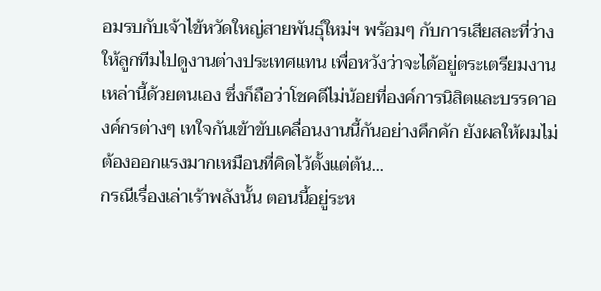อมรบกับเจ้าไข้หวัดใหญ่สายพันธุ์ใหม่ฯ พร้อมๆ กับการเสียสละที่ว่างให้ลูกทีมไปดูงานต่างประเทศแทน เพื่อหวังว่าจะได้อยู่ตระเตรียมงานเหล่านี้ด้วยตนเอง ซึ่งก็ถือว่าโชคดีไม่น้อยที่องค์การนิสิตและบรรดาองค์กรต่างๆ เทใจกันเข้าขับเคลื่อนงานนี้กันอย่างคึกคัก ยังผลให้ผมไม่ต้องออกแรงมากเหมือนที่คิดไว้ตั้งแต่ต้น...
กรณีเรื่องเล่าเร้าพลังนั้น ตอนนี้อยู่ระห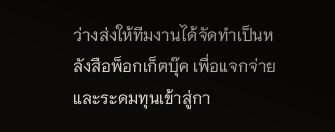ว่างส่งให้ทีมงานได้จัดทำเป็นหลังสือพ็อกเก็ตบุ๊ค เพื่อแจกจ่ายและระดมทุนเข้าสู่กา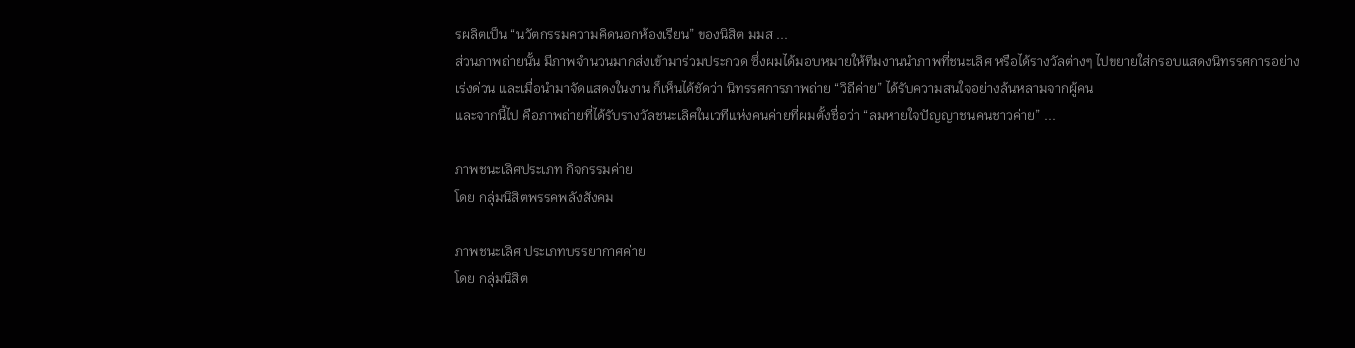รผลิตเป็น “นวัตกรรมความคิดนอกห้องเรียน” ของนิสิต มมส ...
ส่วนภาพถ่ายนั้น มีภาพจำนวนมากส่งเข้ามาร่วมประกวด ซึ่งผมได้มอบหมายให้ทีมงานนำภาพที่ชนะเลิศ หรือได้รางวัลต่างๆ ไปขยายใส่กรอบแสดงนิทรรศการอย่างเร่งด่วน และเมื่อนำมาจัดแสดงในงาน ก็เห็นได้ชัดว่า นิทรรศการภาพถ่าย “วิถีค่าย” ได้รับความสนใจอย่างล้นหลามจากผู้คน
และจากนี้ไป คือภาพถ่ายที่ได้รับรางวัลชนะเลิศในเวทีแห่งคนค่ายที่ผมตั้งชื่อว่า “ลมหายใจปัญญาชนคนชาวค่าย” ...

ภาพชนะเลิศประเภท กิจกรรมค่าย
โดย กลุ่มนิสิตพรรคพลังสังคม

ภาพชนะเลิศ ประเภทบรรยากาศค่าย
โดย กลุ่มนิสิต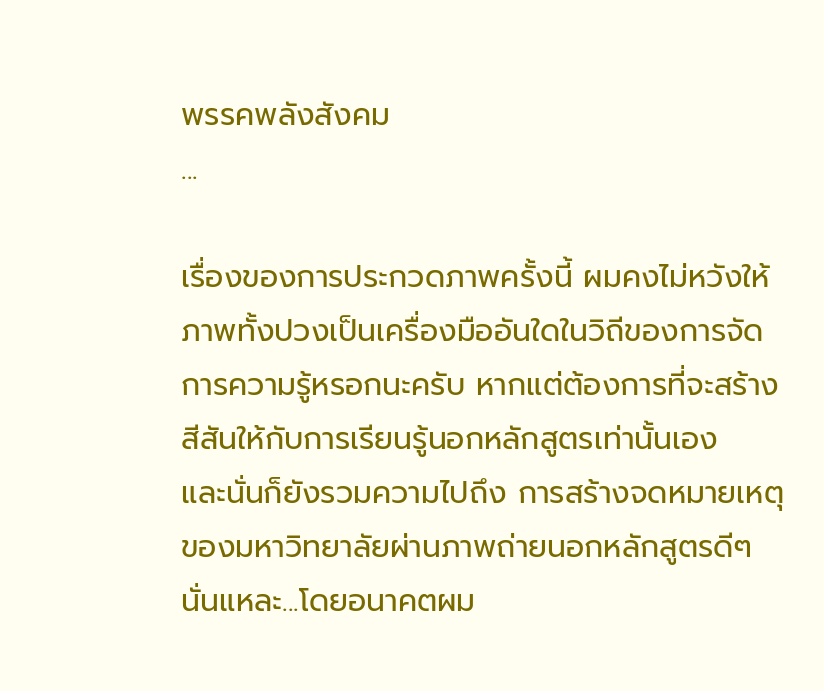พรรคพลังสังคม
...

เรื่องของการประกวดภาพครั้งนี้ ผมคงไม่หวังให้ภาพทั้งปวงเป็นเครื่องมืออันใดในวิถีของการจัดการความรู้หรอกนะครับ หากแต่ต้องการที่จะสร้างสีสันให้กับการเรียนรู้นอกหลักสูตรเท่านั้นเอง
และนั่นก็ยังรวมความไปถึง การสร้างจดหมายเหตุของมหาวิทยาลัยผ่านภาพถ่ายนอกหลักสูตรดีๆ นั่นแหละ...โดยอนาคตผม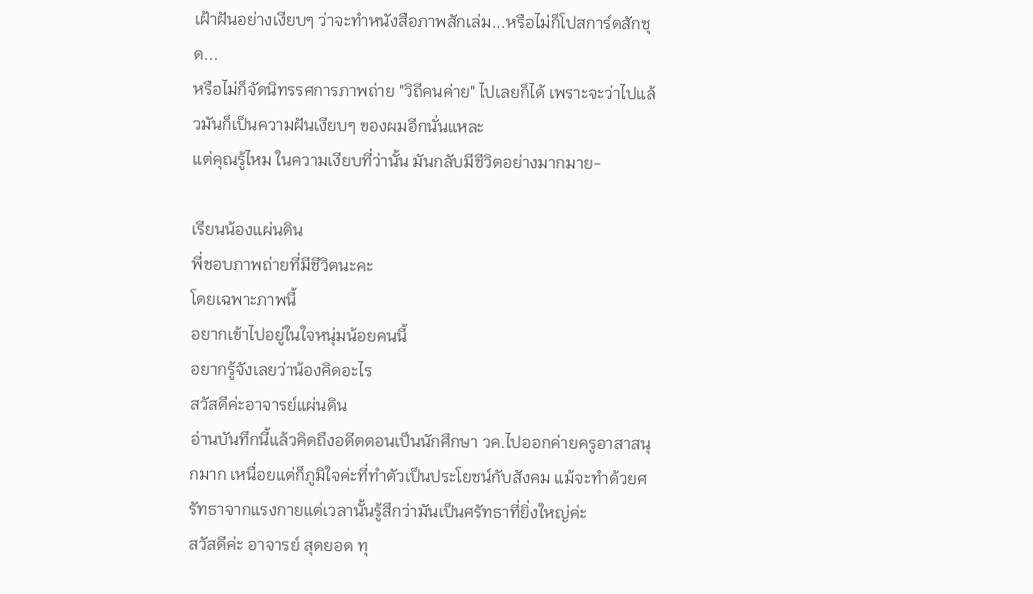เฝ้าฝันอย่างเงียบๆ ว่าจะทำหนังสือภาพสักเล่ม...หรือไม่ก็โปสการ์ดสักชุด...
หรือไม่ก็จัดนิทรรศการภาพถ่าย "วิถีคนค่าย" ไปเลยก็ได้ เพราะจะว่าไปแล้วมันก็เป็นความฝันเงียบๆ ของผมอีกนั่นแหละ
แต่คุณรู้ไหม ในความเงียบที่ว่านั้น มันกลับมีชีวิตอย่างมากมาย-

เรียนน้องแผ่นดิน
พี่ชอบภาพถ่ายที่มีชีวิตนะคะ
โดยเฉพาะภาพนี้
อยากเข้าไปอยู่ในใจหนุ่มน้อยคนนี้
อยากรู้จังเลยว่าน้องคิดอะไร
สวัสดีค่ะอาจารย์แผ่นดิน
อ่านบันทึกนี้แล้วคิดถึงอดีตตอนเป็นนักศึกษา วค.ไปออกค่ายครูอาสาสนุกมาก เหนื่อยแต่ก็ภูมิใจค่ะที่ทำตัวเป็นประโยชน์กับสังคม แม้จะทำด้วยศรัทธาจากแรงกายแต่เวลานั้นรู้สึกว่ามันเป็นศรัทธาที่ยิ่งใหญ่ค่ะ
สวัสดีค่ะ อาจารย์ สุดยอด ทุ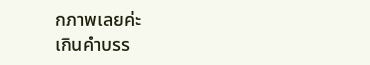กภาพเลยค่ะ
เกินคำบรร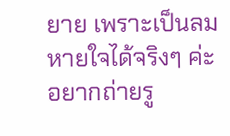ยาย เพราะเป็นลมหายใจได้จริงๆ ค่ะ
อยากถ่ายรู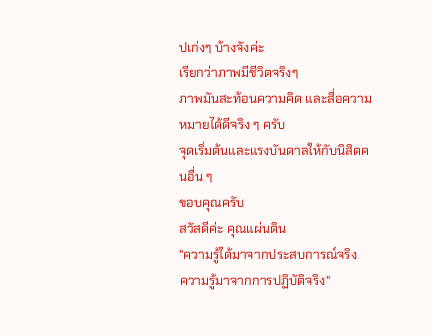ปเก่งๆ บ้างจังค่ะ
เรียกว่าภาพมีชีวิตจริงๆ
ภาพมันสะท้อนความคิด และสื่อความหมายได้ดีจริง ๆ ครับ
จุดเริ่มต้นและแรงบันดาลให้กับนิสิตคนอื่น ๆ
ขอบคุณครับ
สวัสดีค่ะ คุณแผ่นดิน
"ความรู้ได้มาจากประสบการณ์จริง
ความรู้มาจากการปฏิบัติจริง"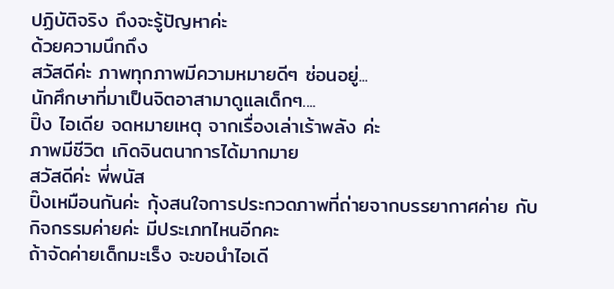ปฏิบัติจริง ถึงจะรู้ปัญหาค่ะ
ด้วยความนึกถึง
สวัสดีค่ะ ภาพทุกภาพมีความหมายดีๆ ซ่อนอยู่...
นักศึกษาที่มาเป็นจิตอาสามาดูแลเด็กๆ....
ปิ๊ง ไอเดีย จดหมายเหตุ จากเรื่องเล่าเร้าพลัง ค่ะ
ภาพมีชีวิต เกิดจินตนาการได้มากมาย
สวัสดีค่ะ พี่พนัส
ปิ๊งเหมือนกันค่ะ กุ้งสนใจการประกวดภาพที่ถ่ายจากบรรยากาศค่าย กับกิจกรรมค่ายค่ะ มีประเภทไหนอีกคะ
ถ้าจัดค่ายเด็กมะเร็ง จะขอนำไอเดี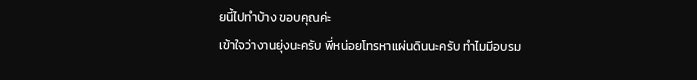ยนี้ไปทำบ้าง ขอบคุณค่ะ
เข้าใจว่างานยุ่งนะครับ พี่หน่อยโทรหาแผ่นดินนะครับ ทำไมมีอบรม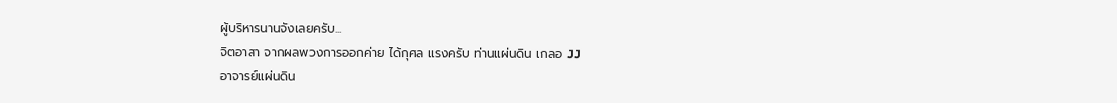ผู้บริหารนานจังเลยครับ...
จิตอาสา จากผลพวงการออกค่าย ได้กุศล แรงครับ ท่านแผ่นดิน เกลอ JJ
อาจารย์แผ่นดิน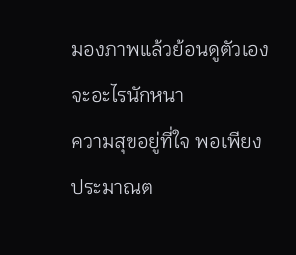มองภาพแล้วย้อนดูตัวเอง จะอะไรนักหนา
ความสุขอยู่ที่ใจ พอเพียง ประมาณต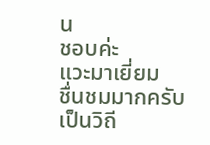น
ชอบค่ะ
แวะมาเยี่ยม
ชื่นชมมากครับ
เป็นวิถี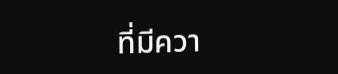ที่มีควา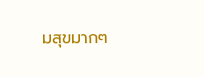มสุขมากๆ